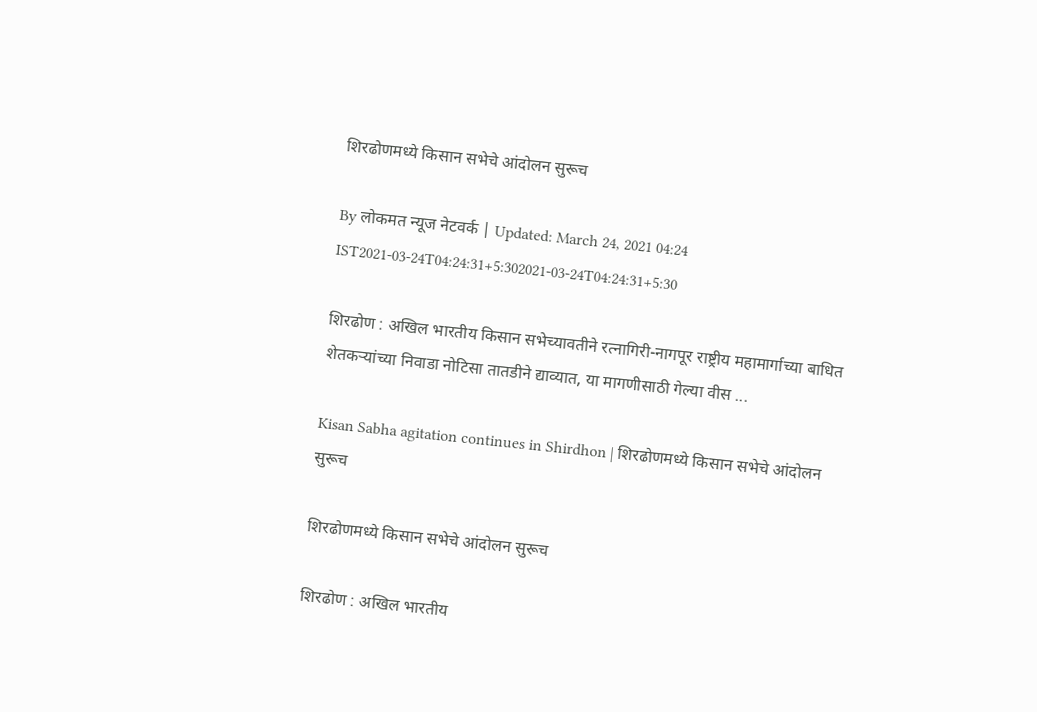शिरढोणमध्ये किसान सभेचे आंदोलन सुरूच

By लोकमत न्यूज नेटवर्क | Updated: March 24, 2021 04:24 IST2021-03-24T04:24:31+5:302021-03-24T04:24:31+5:30

शिरढोण : अखिल भारतीय किसान सभेच्यावतीने रत्नागिरी-नागपूर राष्ट्रीय महामार्गाच्या बाधित शेतकऱ्यांच्या निवाडा नोटिसा तातडीने द्याव्यात, या मागणीसाठी गेल्या वीस ...

Kisan Sabha agitation continues in Shirdhon | शिरढोणमध्ये किसान सभेचे आंदोलन सुरूच

शिरढोणमध्ये किसान सभेचे आंदोलन सुरूच

शिरढोण : अखिल भारतीय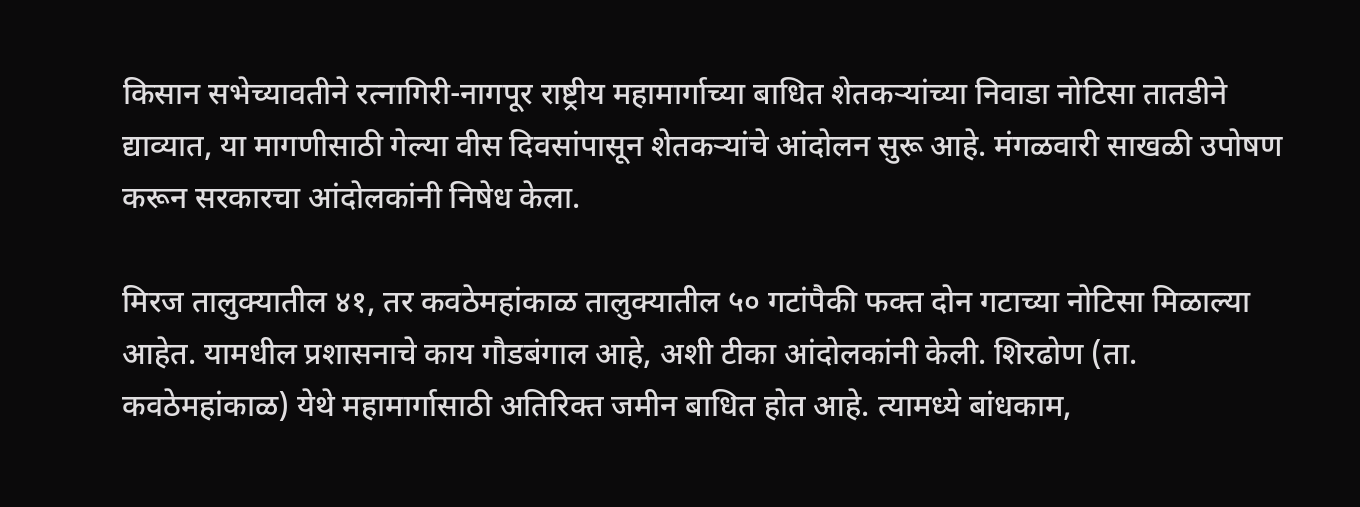किसान सभेच्यावतीने रत्नागिरी-नागपूर राष्ट्रीय महामार्गाच्या बाधित शेतकऱ्यांच्या निवाडा नोटिसा तातडीने द्याव्यात, या मागणीसाठी गेल्या वीस दिवसांपासून शेतकऱ्यांचे आंदोलन सुरू आहे. मंगळवारी साखळी उपोषण करून सरकारचा आंदोलकांनी निषेध केला.

मिरज तालुक्यातील ४१, तर कवठेमहांकाळ तालुक्यातील ५० गटांपैकी फक्त दोन गटाच्या नोटिसा मिळाल्या आहेत. यामधील प्रशासनाचे काय गौडबंगाल आहे, अशी टीका आंदोलकांनी केली. शिरढोण (ता. कवठेमहांकाळ) येथे महामार्गासाठी अतिरिक्त जमीन बाधित होत आहे. त्यामध्ये बांधकाम,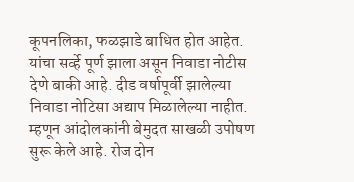कूपनलिका, फळझाडे बाधित होत आहेत. यांचा सर्व्हे पूर्ण झाला असून निवाडा नोटीस देणे बाकी आहे. दीड वर्षापूर्वी झालेल्या निवाडा नोटिसा अद्याप मिळालेल्या नाहीत. म्हणून आंदोलकांनी बेमुदत साखळी उपोषण सुरू केले आहे. रोज दोन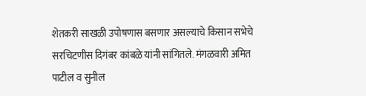शेतकरी साखळी उपोषणास बसणार असल्याचे किसान सभेचे सरचिटणीस दिगंबर कांबळे यांनी सांगितले. मंगळवारी अमित पाटील व सुनील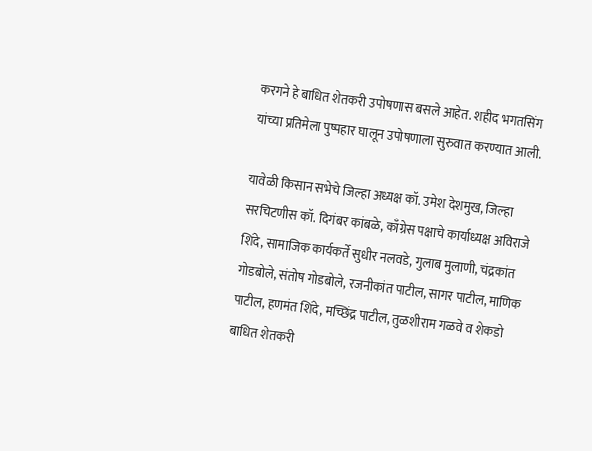करगने हे बाधित शेतकरी उपोषणास बसले आहेत. शहीद भगतसिंग यांच्या प्रतिमेला पुष्पहार घालून उपोषणाला सुरुवात करण्यात आली.

यावेळी किसान सभेचे जिल्हा अध्यक्ष कॉ. उमेश देशमुख, जिल्हा सरचिटणीस कॉ. दिगंबर कांबळे, काँग्रेस पक्षाचे कार्याध्यक्ष अविराजे शिंदे, सामाजिक कार्यकर्ते सुधीर नलवडे, गुलाब मुलाणी, चंद्रकांत गोडबोले, संतोष गोडबोले, रजनीकांत पाटील, सागर पाटील, माणिक पाटील, हणमंत शिंदे, मच्छिंद्र पाटील, तुळशीराम गळवे व शेकडो बाधित शेतकरी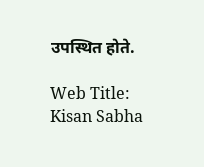उपस्थित होते.

Web Title: Kisan Sabha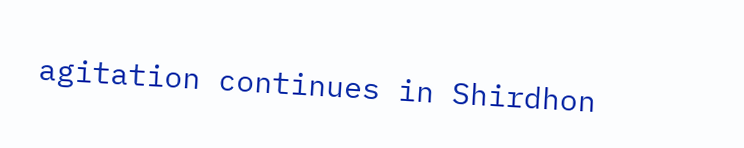agitation continues in Shirdhon